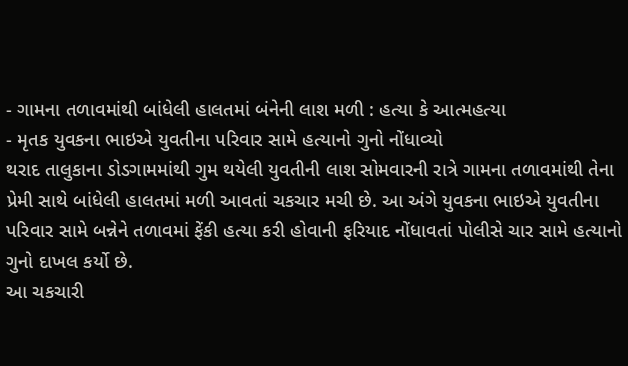- ગામના તળાવમાંથી બાંધેલી હાલતમાં બંનેની લાશ મળી : હત્યા કે આત્મહત્યા
- મૃતક યુવકના ભાઇએ યુવતીના પરિવાર સામે હત્યાનો ગુનો નોંધાવ્યો
થરાદ તાલુકાના ડોડગામમાંથી ગુમ થયેલી યુવતીની લાશ સોમવારની રાત્રે ગામના તળાવમાંથી તેના પ્રેમી સાથે બાંધેલી હાલતમાં મળી આવતાં ચકચાર મચી છે. આ અંગે યુવકના ભાઇએ યુવતીના પરિવાર સામે બન્નેને તળાવમાં ફેંકી હત્યા કરી હોવાની ફરિયાદ નોંધાવતાં પોલીસે ચાર સામે હત્યાનો ગુનો દાખલ કર્યો છે.
આ ચકચારી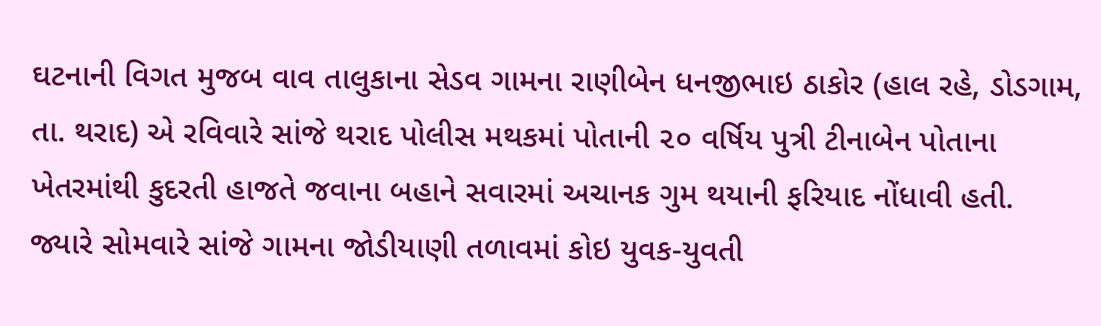ઘટનાની વિગત મુજબ વાવ તાલુકાના સેડવ ગામના રાણીબેન ધનજીભાઇ ઠાકોર (હાલ રહે, ડોડગામ, તા. થરાદ) એ રવિવારે સાંજે થરાદ પોલીસ મથકમાં પોતાની ૨૦ વર્ષિય પુત્રી ટીનાબેન પોતાના ખેતરમાંથી કુદરતી હાજતે જવાના બહાને સવારમાં અચાનક ગુમ થયાની ફરિયાદ નોંધાવી હતી.
જ્યારે સોમવારે સાંજે ગામના જોડીયાણી તળાવમાં કોઇ યુવક-યુવતી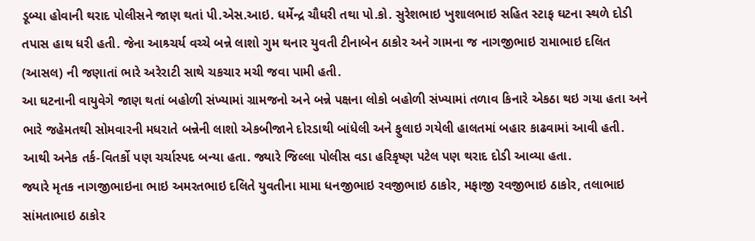ડૂબ્યા હોવાની થરાદ પોલીસને જાણ થતાં પી.એસ.આઇ. ધર્મેન્દ્ર ચૌધરી તથા પો.કો. સુરેશભાઇ ખુશાલભાઇ સહિત સ્ટાફ ઘટના સ્થળે દોડી તપાસ હાથ ધરી હતી. જેના આશ્ર્ચર્ય વચ્ચે બન્ને લાશો ગુમ થનાર યુવતી ટીનાબેન ઠાકોર અને ગામના જ નાગજીભાઇ રામાભાઇ દલિત (આસલ) ની જણાતાં ભારે અરેરાટી સાથે ચકચાર મચી જવા પામી હતી.
આ ઘટનાની વાયુવેગે જાણ થતાં બહોળી સંખ્યામાં ગ્રામજનો અને બન્ને પક્ષના લોકો બહોળી સંખ્યામાં તળાવ કિનારે એકઠા થઇ ગયા હતા અને ભારે જહેમતથી સોમવારની મધરાતે બન્નેની લાશો એકબીજાને દોરડાથી બાંધેલી અને ફુલાઇ ગયેલી હાલતમાં બહાર કાઢવામાં આવી હતી. આથી અનેક તર્ક-વિતર્કો પણ ચર્ચાસ્પદ બન્યા હતા. જ્યારે જિલ્લા પોલીસ વડા હરિકૃષ્ણ પટેલ પણ થરાદ દોડી આવ્યા હતા.
જ્યારે મૃતક નાગજીભાઇના ભાઇ અમરતભાઇ દલિતે યુવતીના મામા ધનજીભાઇ રવજીભાઇ ઠાકોર, મફાજી રવજીભાઇ ઠાકોર, તલાભાઇ સાંમતાભાઇ ઠાકોર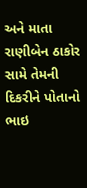અને માતા રાણીબેન ઠાકોર સામે તેમની દિકરીને પોતાનો ભાઇ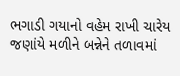ભગાડી ગયાનો વહેમ રાખી ચારેય જણાંયે મળીને બન્નેને તળાવમાં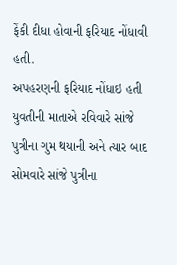ફેંકી દીધા હોવાની ફરિયાદ નોંધાવી હતી.
અપહરણની ફરિયાદ નોંધાઇ હતી
યુવતીની માતાએ રવિવારે સાંજે પુત્રીના ગુમ થયાની અને ત્યાર બાદ સોમવારે સાંજે પુત્રીના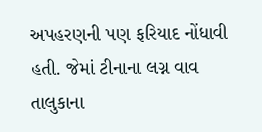અપહરણની પણ ફરિયાદ નોંધાવી હતી. જેમાં ટીનાના લગ્ન વાવ તાલુકાના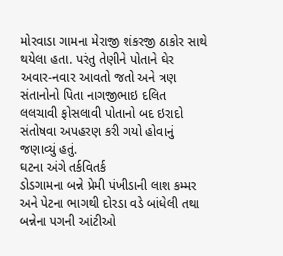મોરવાડા ગામના મેરાજી શંકરજી ઠાકોર સાથે થયેલા હતા. પરંતુ તેણીને પોતાને ઘેર અવાર-નવાર આવતો જતો અને ત્રણ સંતાનોનો પિતા નાગજીભાઇ દલિત લલચાવી ફોસલાવી પોતાનો બદ ઇરાદો સંતોષવા અપહરણ કરી ગયો હોવાનું જણાવ્યું હતું.
ઘટના અંગે તર્કવિતર્ક
ડોડગામના બન્ને પ્રેમી પંખીડાની લાશ કમ્મર અને પેટના ભાગથી દોરડા વડે બાંધેલી તથા બન્નેના પગની આંટીઓ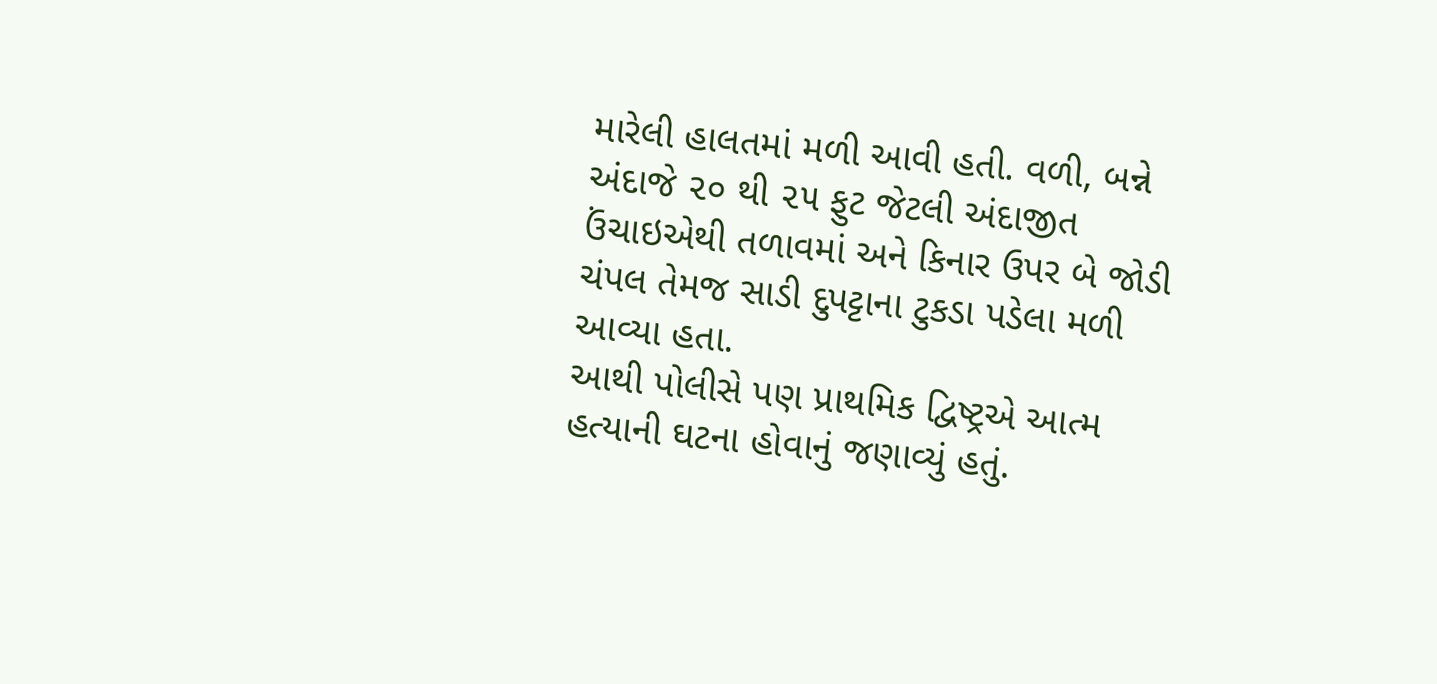મારેલી હાલતમાં મળી આવી હતી. વળી, બન્ને અંદાજે ૨૦ થી ૨૫ ફુટ જેટલી અંદાજીત ઉંચાઇએથી તળાવમાં અને કિનાર ઉપર બે જોડી ચંપલ તેમજ સાડી દુપટ્ટાના ટુકડા પડેલા મળી આવ્યા હતા.
આથી પોલીસે પણ પ્રાથમિક દ્વિષ્ટ્રએ આત્મ હત્યાની ઘટના હોવાનું જણાવ્યું હતું.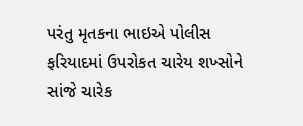પરંતુ મૃતકના ભાઇએ પોલીસ ફરિયાદમાં ઉપરોકત ચારેય શખ્સોને સાંજે ચારેક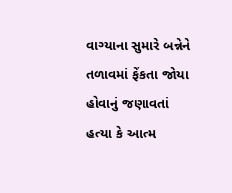વાગ્યાના સુમારે બન્નેને તળાવમાં ફેંકતા જોયા હોવાનું જણાવતાં હત્યા કે આત્મ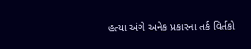હત્યા અંગે અનેક પ્રકારના તર્ક વિર્તકો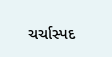ચર્ચાસ્પદ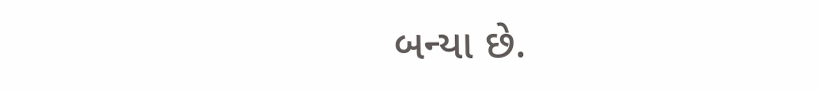બન્યા છે.